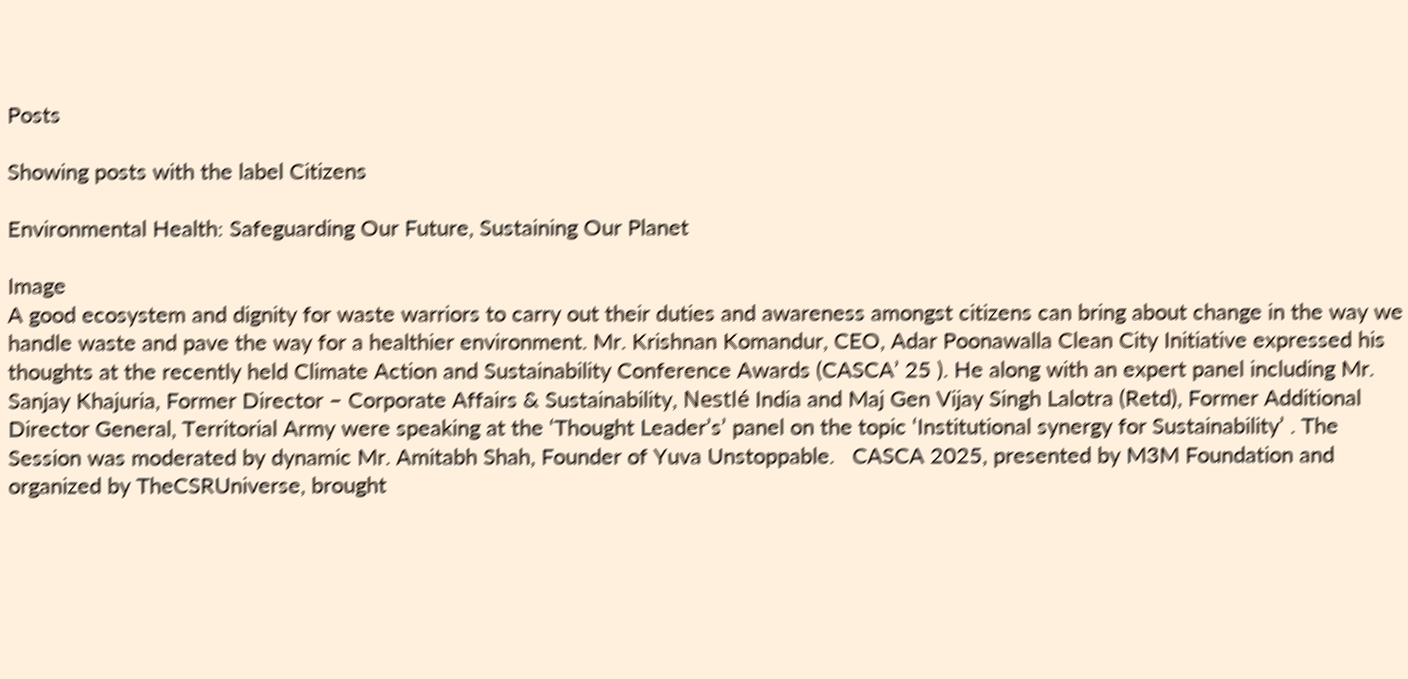Posts

Showing posts with the label Citizens

Environmental Health: Safeguarding Our Future, Sustaining Our Planet

Image
A good ecosystem and dignity for waste warriors to carry out their duties and awareness amongst citizens can bring about change in the way we handle waste and pave the way for a healthier environment. Mr. Krishnan Komandur, CEO, Adar Poonawalla Clean City Initiative expressed his thoughts at the recently held Climate Action and Sustainability Conference Awards (CASCA’ 25 ). He along with an expert panel including Mr. Sanjay Khajuria, Former Director – Corporate Affairs & Sustainability, Nestlé India and Maj Gen Vijay Singh Lalotra (Retd), Former Additional Director General, Territorial Army were speaking at the ‘Thought Leader’s’ panel on the topic ‘Institutional synergy for Sustainability’ . The Session was moderated by dynamic Mr. Amitabh Shah, Founder of Yuva Unstoppable.   CASCA 2025, presented by M3M Foundation and organized by TheCSRUniverse, brought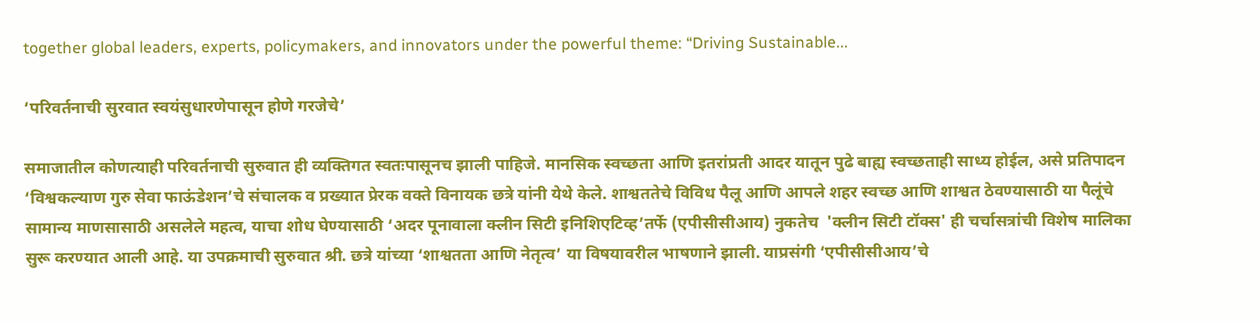together global leaders, experts, policymakers, and innovators under the powerful theme: “Driving Sustainable...

‘परिवर्तनाची सुरवात स्वयंसुधारणेपासून होणे गरजेचे’

समाजातील कोणत्याही परिवर्तनाची सुरुवात ही व्यक्तिगत स्वतःपासूनच झाली पाहिजे. मानसिक स्वच्छता आणि इतरांप्रती आदर यातून पुढे बाह्य स्वच्छताही साध्य होईल, असे प्रतिपादन ‘विश्वकल्याण गुरु सेवा फाऊंडेशन’चे संचालक व प्रख्यात प्रेरक वक्ते विनायक छत्रे यांनी येथे केले. शाश्वततेचे विविध पैलू आणि आपले शहर स्वच्छ आणि शाश्वत ठेवण्यासाठी या पैलूंचे सामान्य माणसासाठी असलेले महत्व, याचा शोध घेण्यासाठी ‘अदर पूनावाला क्लीन सिटी इनिशिएटिव्ह’तर्फे (एपीसीसीआय) नुकतेच  'क्लीन सिटी टॉक्स' ही चर्चासत्रांची विशेष मालिका सुरू करण्यात आली आहे. या उपक्रमाची सुरुवात श्री. छत्रे यांच्या ‘शाश्वतता आणि नेतृत्व’ या विषयावरील भाषणाने झाली. याप्रसंगी ‘एपीसीसीआय’चे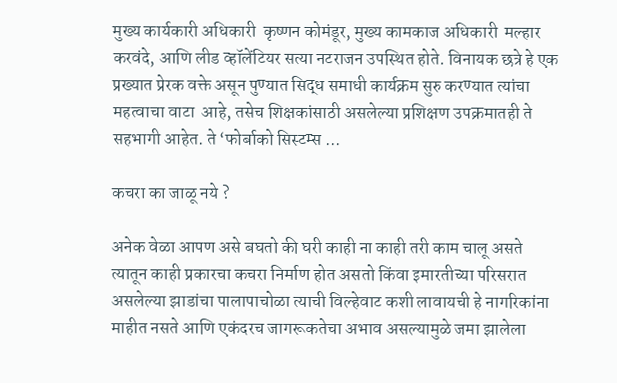मुख्य कार्यकारी अधिकारी  कृष्णन कोमंडूर, मुख्य कामकाज अधिकारी  मल्हार करवंदे, आणि लीड व्हॉलेंटियर सत्या नटराजन उपस्थित होते. विनायक छत्रे हे एक प्रख्यात प्रेरक वक्ते असून पुण्यात सिद्ध समाधी कार्यक्रम सुरु करण्यात त्यांचा महत्वाचा वाटा  आहे, तसेच शिक्षकांसाठी असलेल्या प्रशिक्षण उपक्रमातही ते सहभागी आहेत. ते ‘फोर्बाको सिस्टम्स ...

कचरा का जाळू नये ?

अनेक वेळा आपण असे बघतो की घरी काही ना काही तरी काम चालू असते त्यातून काही प्रकारचा कचरा निर्माण होत असतो किंवा इमारतीच्या परिसरात असलेल्या झाडांचा पालापाचोळा त्याची विल्हेवाट कशी लावायची हे नागरिकांना माहीत नसते आणि एकंदरच जागरूकतेचा अभाव असल्यामुळे जमा झालेला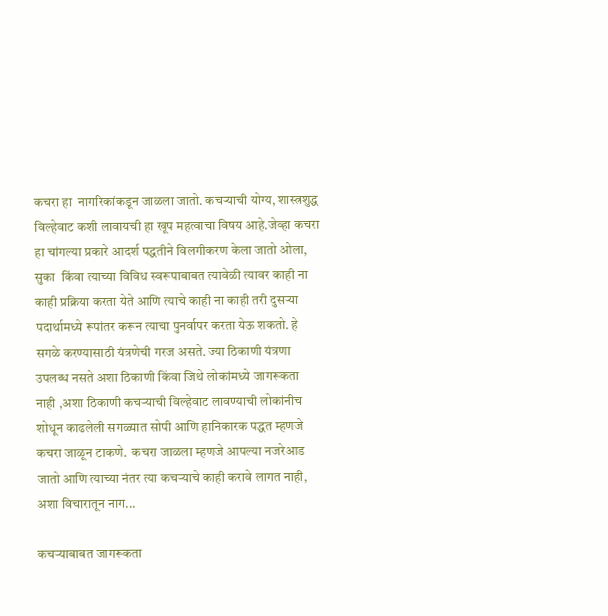कचरा हा  नागरिकांकडून जाळला जातो. कचऱ्याची योग्य, शास्त्रशुद्ध विल्हेवाट कशी लावायची हा खूप महत्वाचा विषय आहे.जेव्हा कचरा हा चांगल्या प्रकारे आदर्श पद्धतीने विलगीकरण केला जातो ओला, सुका  किंवा त्याच्या विविध स्वरूपाबाबत त्यावेळी त्यावर काही ना काही प्रक्रिया करता येते आणि त्याचे काही ना काही तरी दुसऱ्या पदार्थामध्ये रूपांतर करून त्याचा पुनर्वापर करता येऊ शकतो. हे सगळे करण्यासाठी यंत्रणेची गरज असते. ज्या ठिकाणी यंत्रणा उपलब्ध नसते अशा ठिकाणी किंवा जिथे लोकांमध्ये जागरूकता नाही ,अशा ठिकाणी कचऱ्याची विल्हेवाट लावण्याची लोकांनीच शोधून काढलेली सगळ्यात सोपी आणि हानिकारक पद्धत म्हणजे कचरा जाळून टाकणे.  कचरा जाळला म्हणजे आपल्या नजरेआड जातो आणि त्याच्या नंतर त्या कचऱ्याचे काही करावे लागत नाही, अशा विचारातून नाग...

कचऱ्याबाबत जागरूकता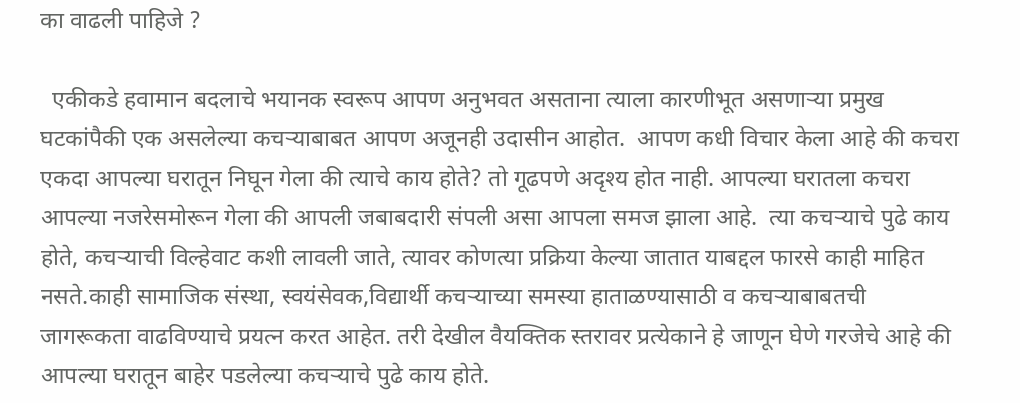का वाढली पाहिजे ?

  एकीकडे हवामान बदलाचे भयानक स्वरूप आपण अनुभवत असताना त्याला कारणीभूत असणाऱ्या प्रमुख घटकांपैकी एक असलेल्या कचऱ्याबाबत आपण अजूनही उदासीन आहोत.  आपण कधी विचार केला आहे की कचरा एकदा आपल्या घरातून निघून गेला की त्याचे काय होते? तो गूढपणे अदृश्य होत नाही. आपल्या घरातला कचरा आपल्या नजरेसमोरून गेला की आपली जबाबदारी संपली असा आपला समज झाला आहे.  त्या कचऱ्याचे पुढे काय होते, कचऱ्याची विल्हेवाट कशी लावली जाते, त्यावर कोणत्या प्रक्रिया केल्या जातात याबद्दल फारसे काही माहित नसते.काही सामाजिक संस्था, स्वयंसेवक,विद्यार्थी कचऱ्याच्या समस्या हाताळण्यासाठी व कचऱ्याबाबतची जागरूकता वाढविण्याचे प्रयत्न करत आहेत. तरी देखील वैयक्तिक स्तरावर प्रत्येकाने हे जाणून घेणे गरजेचे आहे की आपल्या घरातून बाहेर पडलेल्या कचऱ्याचे पुढे काय होते.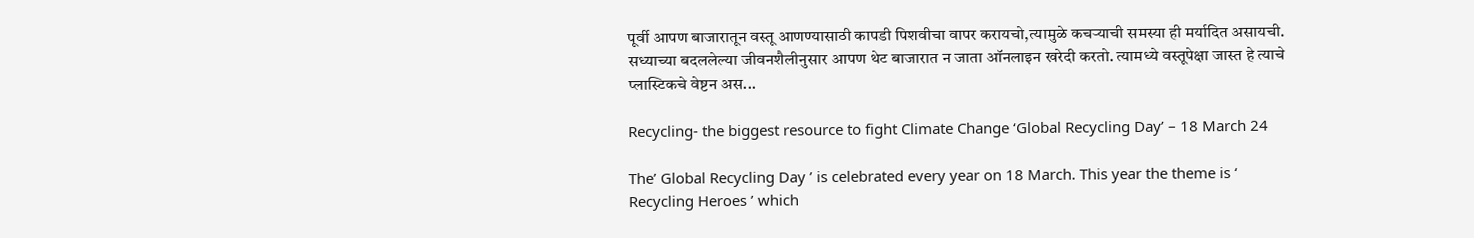पूर्वी आपण बाजारातून वस्तू आणण्यासाठी कापडी पिशवीचा वापर करायचो,त्यामुळे कचऱ्याची समस्या ही मर्यादित असायची. सध्याच्या बदललेल्या जीवनशैलीनुसार आपण थेट बाजारात न जाता ऑनलाइन खरेदी करतो. त्यामध्ये वस्तूपेक्षा जास्त हे त्याचे प्लास्टिकचे वेष्टन अस...

Recycling- the biggest resource to fight Climate Change ‘Global Recycling Day’ – 18 March 24

The’ Global Recycling Day ’ is celebrated every year on 18 March. This year the theme is ‘ Recycling Heroes ’ which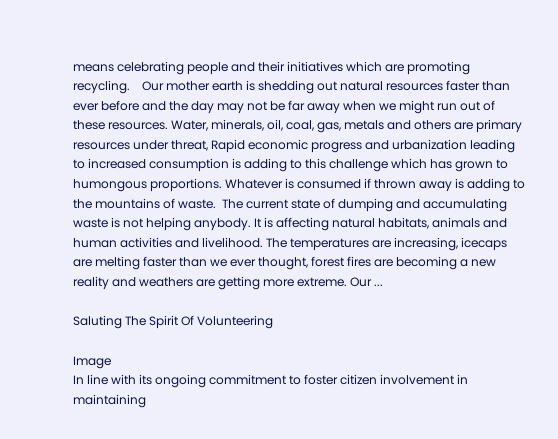means celebrating people and their initiatives which are promoting recycling.    Our mother earth is shedding out natural resources faster than ever before and the day may not be far away when we might run out of these resources. Water, minerals, oil, coal, gas, metals and others are primary resources under threat, Rapid economic progress and urbanization leading to increased consumption is adding to this challenge which has grown to humongous proportions. Whatever is consumed if thrown away is adding to the mountains of waste.  The current state of dumping and accumulating waste is not helping anybody. It is affecting natural habitats, animals and human activities and livelihood. The temperatures are increasing, icecaps are melting faster than we ever thought, forest fires are becoming a new reality and weathers are getting more extreme. Our ...

Saluting The Spirit Of Volunteering

Image
In line with its ongoing commitment to foster citizen involvement in maintaining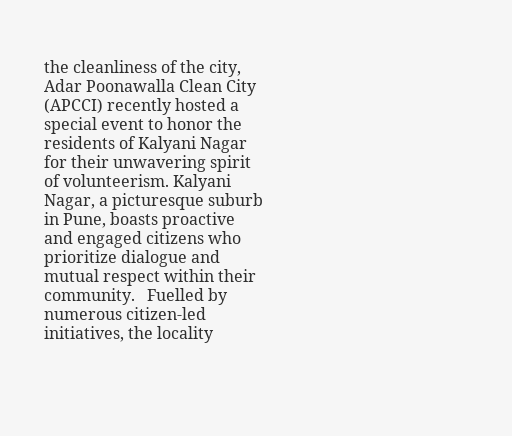the cleanliness of the city, Adar Poonawalla Clean City (APCCI) recently hosted a special event to honor the residents of Kalyani Nagar for their unwavering spirit of volunteerism. Kalyani Nagar, a picturesque suburb in Pune, boasts proactive and engaged citizens who prioritize dialogue and mutual respect within their community.   Fuelled by numerous citizen-led initiatives, the locality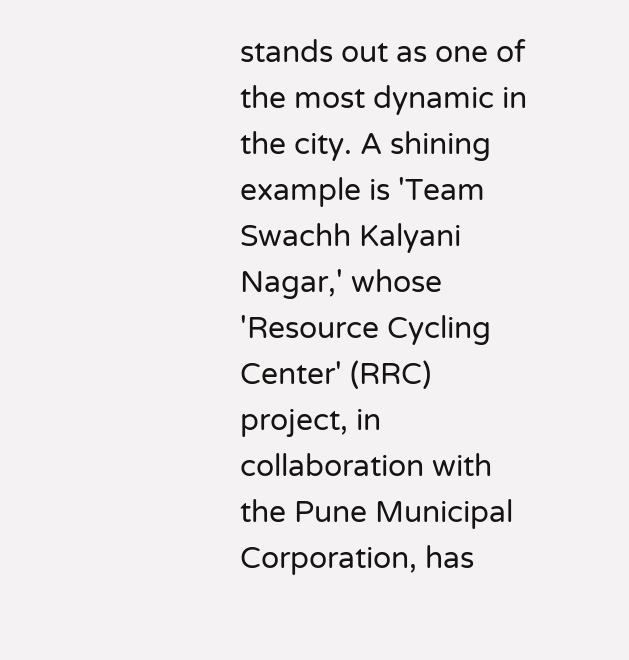stands out as one of the most dynamic in the city. A shining example is 'Team Swachh Kalyani Nagar,' whose 'Resource Cycling Center' (RRC) project, in collaboration with the Pune Municipal Corporation, has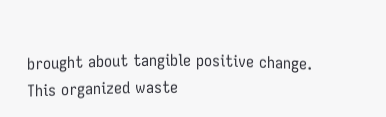brought about tangible positive change. This organized waste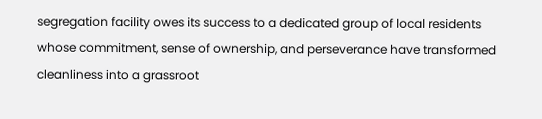segregation facility owes its success to a dedicated group of local residents whose commitment, sense of ownership, and perseverance have transformed cleanliness into a grassroot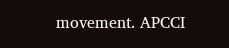movement. APCCI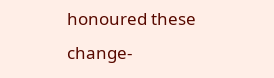honoured these change-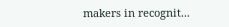makers in recognit...